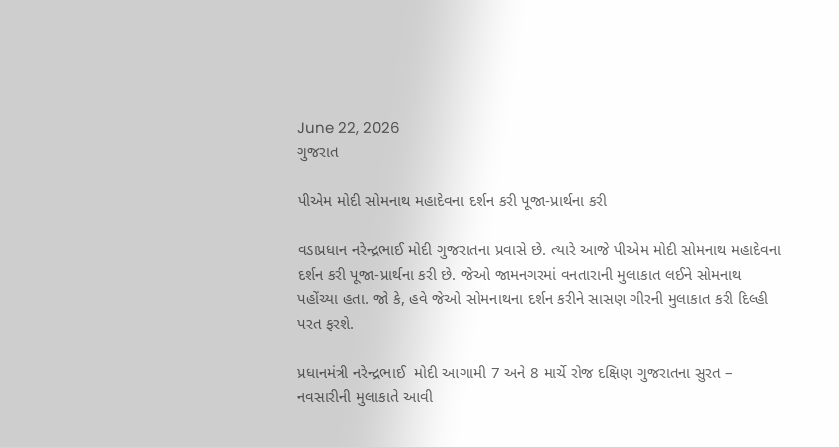June 22, 2026
ગુજરાત

પીએમ મોદી સોમનાથ મહાદેવના દર્શન કરી પૂજા-પ્રાર્થના કરી

વડાપ્રધાન નરેન્દ્રભાઈ મોદી ગુજરાતના પ્રવાસે છે. ત્યારે આજે પીએમ મોદી સોમનાથ મહાદેવના દર્શન કરી પૂજા-પ્રાર્થના કરી છે. જેઓ જામનગરમાં વનતારાની મુલાકાત લઈને સોમનાથ પહોંચ્યા હતા. જો કે, હવે જેઓ સોમનાથના દર્શન કરીને સાસણ ગીરની મુલાકાત કરી દિલ્હી પરત ફરશે.

પ્રધાનમંત્રી નરેન્દ્રભાઈ  મોદી આગામી 7 અને 8 માર્ચે રોજ દક્ષિણ ગુજરાતના સુરત – નવસારીની મુલાકાતે આવી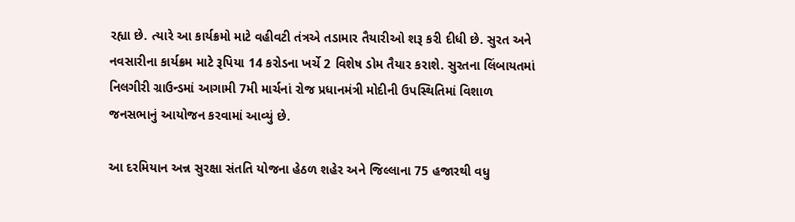રહ્યા છે. ત્યારે આ કાર્યક્રમો માટે વહીવટી તંત્રએ તડામાર તૈયારીઓ શરૂ કરી દીધી છે. સુરત અને નવસારીના કાર્યક્રમ માટે રૂપિયા 14 કરોડના ખર્ચે 2 વિશેષ ડોમ તૈયાર કરાશે. સુરતના લિંબાયતમાં નિલગીરી ગ્રાઉન્ડમાં આગામી 7મી માર્ચનાં રોજ પ્રધાનમંત્રી મોદીની ઉપસ્થિતિમાં વિશાળ જનસભાનું આયોજન કરવામાં આવ્યું છે.

આ દરમિયાન અન્ન સુરક્ષા સંતતિ યોજના હેઠળ શહેર અને જિલ્લાના 75 હજારથી વધુ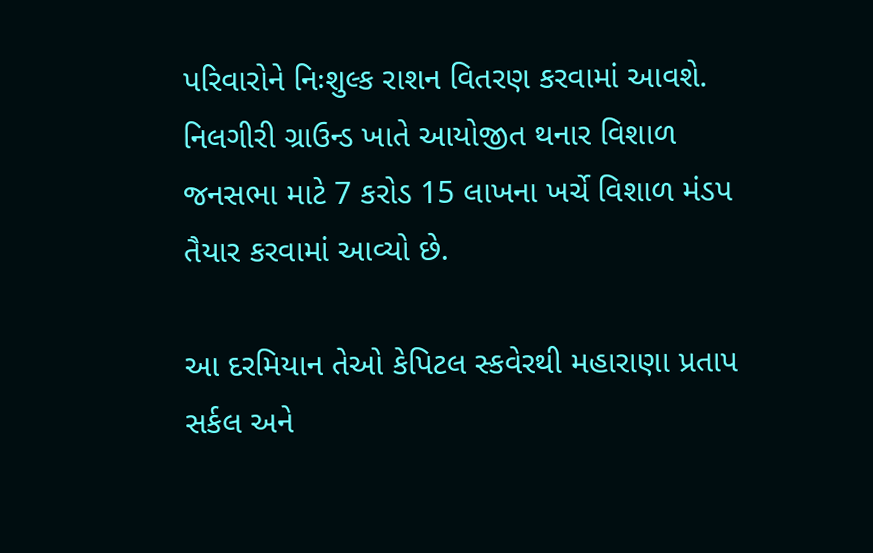પરિવારોને નિઃશુલ્ક રાશન વિતરણ કરવામાં આવશે. નિલગીરી ગ્રાઉન્ડ ખાતે આયોજીત થનાર વિશાળ જનસભા માટે 7 કરોડ 15 લાખના ખર્ચે વિશાળ મંડપ તૈયાર કરવામાં આવ્યો છે.

આ દરમિયાન તેઓ કેપિટલ સ્કવેરથી મહારાણા પ્રતાપ સર્કલ અને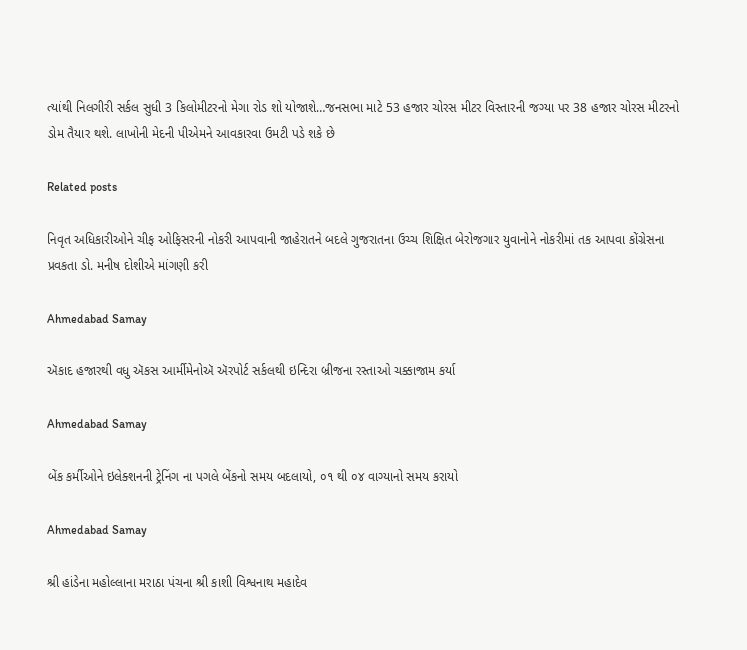ત્યાંથી નિલગીરી સર્કલ સુધી 3 કિલોમીટરનો મેગા રોડ શો યોજાશે…જનસભા માટે 53 હજાર ચોરસ મીટર વિસ્તારની જગ્યા પર 38 હજાર ચોરસ મીટરનો ડોમ તૈયાર થશે. લાખોની મેદની પીએમને આવકારવા ઉમટી પડે શકે છે

Related posts

નિવૃત અધિકારીઓને ચીફ ઓફિસરની નોકરી આપવાની જાહેરાતને બદલે ગુજરાતના ઉચ્‍ચ શિક્ષિત બેરોજગાર યુવાનોને નોકરીમાં તક આપવા કોંગ્રેસના પ્રવકતા ડો. મનીષ દોશીએ માંગણી કરી

Ahmedabad Samay

ઍકાદ હજારથી વધુ ઍકસ આર્મીમેનોઍ ઍરપોર્ટ સર્કલથી ઇન્દિરા બ્રીજના રસ્તાઓ ચક્કાજામ કર્યા

Ahmedabad Samay

બેંક કર્મીઓને ઇલેક્શનની ટ્રેનિંગ ના પગલે બેંકનો સમય બદલાયો, ૦૧ થી ૦૪ વાગ્યાનો સમય કરાયો

Ahmedabad Samay

શ્રી હાંડેના મહોલ્લાના મરાઠા પંચના શ્રી કાશી વિશ્વનાથ મહાદેવ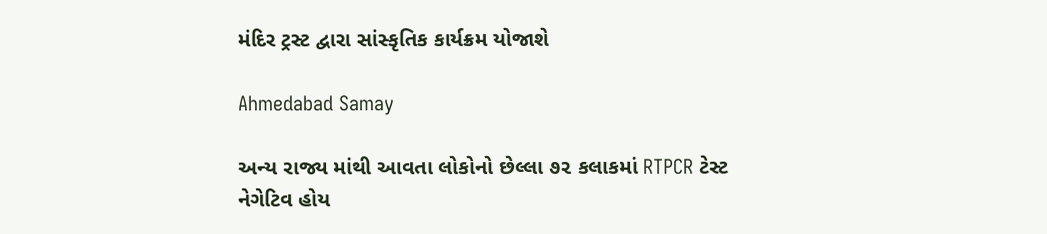મંદિર ટ્રસ્ટ દ્વારા સાંસ્કૃતિક કાર્યક્રમ યોજાશે

Ahmedabad Samay

અન્ય રાજ્ય માંથી આવતા લોકોનો છેલ્લા ૭૨ કલાકમાં RTPCR ટેસ્ટ નેગેટિવ હોય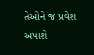તેઓને જ પ્રવેશ અપાશે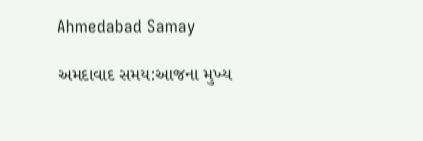Ahmedabad Samay

અમદાવાદ સમય:આજના મુખ્ય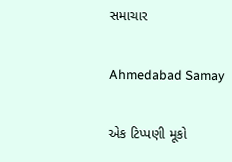સમાચાર

Ahmedabad Samay

એક ટિપ્પણી મૂકો